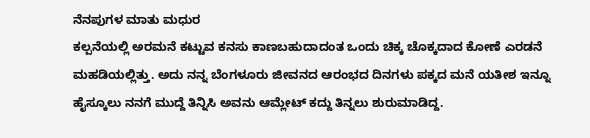ನೆನಪುಗಳ ಮಾತು ಮಧುರ
ಕಲ್ಪನೆಯಲ್ಲಿ ಅರಮನೆ ಕಟ್ಟುವ ಕನಸು ಕಾಣಬಹುದಾದಂತ ಒಂದು ಚಿಕ್ಕ ಚೊಕ್ಕದಾದ ಕೋಣೆ ಎರಡನೆ ಮಹಡಿಯಲ್ಲಿತ್ತು. ಅದು ನನ್ನ ಬೆಂಗಳೂರು ಜೀವನದ ಆರಂಭದ ದಿನಗಳು ಪಕ್ಕದ ಮನೆ ಯತೀಶ ಇನ್ನೂ ಹೈಸ್ಕೂಲು ನನಗೆ ಮುದ್ದೆ ತಿನ್ನಿಸಿ ಅವನು ಆಮ್ಲೇಟ್ ಕದ್ದು ತಿನ್ನಲು ಶುರುಮಾಡಿದ್ದ.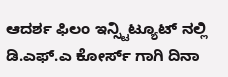ಆದರ್ಶ ಫಿಲಂ ಇನ್ಸ್ಟಿಟ್ಯೂಟ್ ನಲ್ಲಿ ಡಿ.ಎಫ್.ಎ ಕೋರ್ಸ್ ಗಾಗಿ ದಿನಾ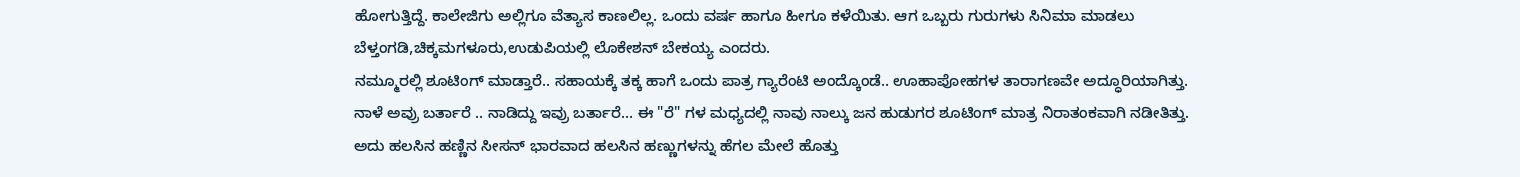ಹೋಗುತ್ತಿದ್ದೆ. ಕಾಲೇಜಿಗು ಅಲ್ಲಿಗೂ ವೆತ್ಯಾಸ ಕಾಣಲಿಲ್ಲ. ಒಂದು ವರ್ಷ ಹಾಗೂ ಹೀಗೂ ಕಳೆಯಿತು. ಆಗ ಒಬ್ಬರು ಗುರುಗಳು ಸಿನಿಮಾ ಮಾಡಲು ಬೆಳ್ತಂಗಡಿ,ಚಿಕ್ಕಮಗಳೂರು,ಉಡುಪಿಯಲ್ಲಿ ಲೊಕೇಶನ್ ಬೇಕಯ್ಯ ಎಂದರು.
ನಮ್ಮೂರಲ್ಲಿ ಶೂಟಿಂಗ್ ಮಾಡ್ತಾರೆ.. ಸಹಾಯಕ್ಕೆ ತಕ್ಕ ಹಾಗೆ ಒಂದು ಪಾತ್ರ ಗ್ಯಾರೆಂಟಿ ಅಂದ್ಕೊಂಡೆ.. ಊಹಾಪೋಹಗಳ ತಾರಾಗಣವೇ ಅದ್ಧೂರಿಯಾಗಿತ್ತು. ನಾಳೆ ಅವ್ರು ಬರ್ತಾರೆ .. ನಾಡಿದ್ದು ಇವ್ರು ಬರ್ತಾರೆ... ಈ "ರೆ" ಗಳ ಮಧ್ಯದಲ್ಲಿ ನಾವು ನಾಲ್ಕು ಜನ ಹುಡುಗರ ಶೂಟಿಂಗ್ ಮಾತ್ರ ನಿರಾತಂಕವಾಗಿ ನಡೀತಿತ್ತು. ಅದು ಹಲಸಿನ ಹಣ್ಣಿನ ಸೀಸನ್ ಭಾರವಾದ ಹಲಸಿನ ಹಣ್ಣುಗಳನ್ನು ಹೆಗಲ ಮೇಲೆ ಹೊತ್ತು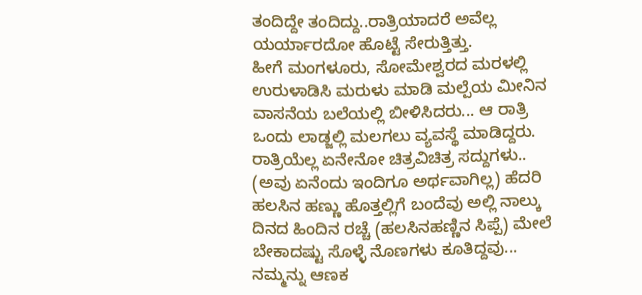ತಂದಿದ್ದೇ ತಂದಿದ್ದು..ರಾತ್ರಿಯಾದರೆ ಅವೆಲ್ಲ ಯರ್ಯಾರದೋ ಹೊಟ್ಟೆ ಸೇರುತ್ತಿತ್ತು.
ಹೀಗೆ ಮಂಗಳೂರು, ಸೋಮೇಶ್ವರದ ಮರಳಲ್ಲಿ ಉರುಳಾಡಿಸಿ ಮರುಳು ಮಾಡಿ ಮಲ್ಪೆಯ ಮೀನಿನ ವಾಸನೆಯ ಬಲೆಯಲ್ಲಿ ಬೀಳಿಸಿದರು... ಆ ರಾತ್ರಿ ಒಂದು ಲಾಡ್ಜಲ್ಲಿ ಮಲಗಲು ವ್ಯವಸ್ಥೆ ಮಾಡಿದ್ದರು. ರಾತ್ರಿಯೆಲ್ಲ ಏನೇನೋ ಚಿತ್ರವಿಚಿತ್ರ ಸದ್ದುಗಳು.. (ಅವು ಏನೆಂದು ಇಂದಿಗೂ ಅರ್ಥವಾಗಿಲ್ಲ) ಹೆದರಿ ಹಲಸಿನ ಹಣ್ಣು ಹೊತ್ತಲ್ಲಿಗೆ ಬಂದೆವು ಅಲ್ಲಿ ನಾಲ್ಕು ದಿನದ ಹಿಂದಿನ ರಚ್ಚೆ (ಹಲಸಿನಹಣ್ಣಿನ ಸಿಪ್ಪೆ) ಮೇಲೆ ಬೇಕಾದಷ್ಟು ಸೊಳ್ಳೆ ನೊಣಗಳು ಕೂತಿದ್ದವು...
ನಮ್ಮನ್ನು ಆಣಕ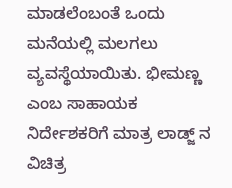ಮಾಡಲೆಂಬಂತೆ ಒಂದು ಮನೆಯಲ್ಲಿ ಮಲಗಲು ವ್ಯವಸ್ಥೆಯಾಯಿತು. ಭೀಮಣ್ಣ ಎಂಬ ಸಾಹಾಯಕ ನಿರ್ದೇಶಕರಿಗೆ ಮಾತ್ರ ಲಾಡ್ಜ್ ನ ವಿಚಿತ್ರ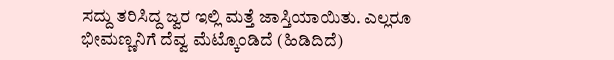ಸದ್ದು ತರಿಸಿದ್ದ ಜ್ವರ ಇಲ್ಲಿ ಮತ್ತೆ ಜಾಸ್ತಿಯಾಯಿತು. ಎಲ್ಲರೂ ಭೀಮಣ್ಣನಿಗೆ ದೆವ್ವ ಮೆಟ್ಕೊಂಡಿದೆ (ಹಿಡಿದಿದೆ)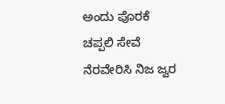ಅಂದು ಪೊರಕೆ ಚಪ್ಪಲಿ ಸೇವೆ ನೆರವೇರಿಸಿ ನಿಜ ಜ್ವರ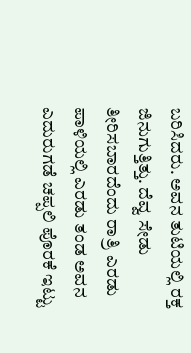ಬರಿಸಿದರು. ಅವನ ತುಟಿಯಲ್ಲಿ ರಕ್ತ ಜಿನುಗುತ್ತಿತ್ತು. ದೆವ್ವ ಸೇಡು ತೀರಿಸಬಾರದೆಂದು ರಾತ್ರಿ ಎರಡು ಪಾಳಿಯಲ್ಲಿ ಎರಡು ತಂಡ ಅವನ ಎದುರುಗಡೆ ಚಪ್ಪಲಿ ಪೊರಕೆ ಇಟ್ಟು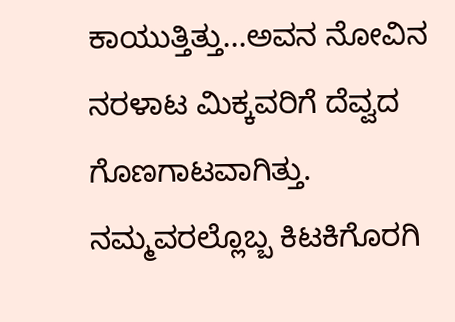ಕಾಯುತ್ತಿತ್ತು...ಅವನ ನೋವಿನ ನರಳಾಟ ಮಿಕ್ಕವರಿಗೆ ದೆವ್ವದ ಗೊಣಗಾಟವಾಗಿತ್ತು.
ನಮ್ಮವರಲ್ಲೊಬ್ಬ ಕಿಟಕಿಗೊರಗಿ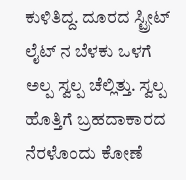ಕುಳಿತಿದ್ದ. ದೂರದ ಸ್ಟ್ರೀಟ್ ಲೈಟ್ ನ ಬೆಳಕು ಒಳಗೆ ಅಲ್ಪ ಸ್ವಲ್ಪ ಚೆಲ್ಲಿತ್ತು. ಸ್ವಲ್ಪ ಹೊತ್ತಿಗೆ ಬ್ರಹದಾಕಾರದ ನೆರಳೊಂದು ಕೋಣೆ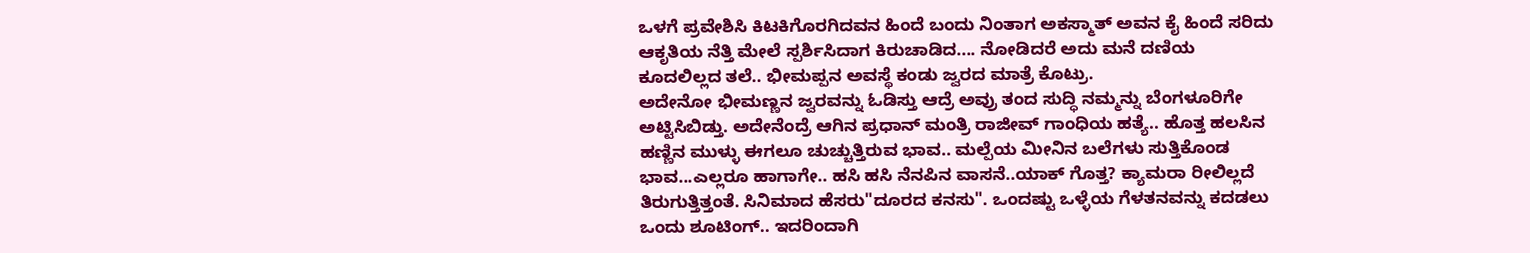ಒಳಗೆ ಪ್ರವೇಶಿಸಿ ಕಿಟಕಿಗೊರಗಿದವನ ಹಿಂದೆ ಬಂದು ನಿಂತಾಗ ಅಕಸ್ಮಾತ್ ಅವನ ಕೈ ಹಿಂದೆ ಸರಿದು ಆಕೃತಿಯ ನೆತ್ತಿ ಮೇಲೆ ಸ್ಪರ್ಶಿಸಿದಾಗ ಕಿರುಚಾಡಿದ.... ನೋಡಿದರೆ ಅದು ಮನೆ ದಣಿಯ ಕೂದಲಿಲ್ಲದ ತಲೆ.. ಭೀಮಪ್ಪನ ಅವಸ್ಥೆ ಕಂಡು ಜ್ವರದ ಮಾತ್ರೆ ಕೊಟ್ರು.
ಅದೇನೋ ಭೀಮಣ್ಣನ ಜ್ವರವನ್ನು ಓಡಿಸ್ತು ಆದ್ರೆ ಅವ್ರು ತಂದ ಸುದ್ಧಿ ನಮ್ಮನ್ನು ಬೆಂಗಳೂರಿಗೇ ಅಟ್ಟಿಸಿಬಿಡ್ತು. ಅದೇನೆಂದ್ರೆ ಆಗಿನ ಪ್ರಧಾನ್ ಮಂತ್ರಿ ರಾಜೀವ್ ಗಾಂಧಿಯ ಹತ್ಯೆ.. ಹೊತ್ತ ಹಲಸಿನ ಹಣ್ಣಿನ ಮುಳ್ಳು ಈಗಲೂ ಚುಚ್ಚುತ್ತಿರುವ ಭಾವ.. ಮಲ್ಪೆಯ ಮೀನಿನ ಬಲೆಗಳು ಸುತ್ತಿಕೊಂಡ ಭಾವ...ಎಲ್ಲರೂ ಹಾಗಾಗೇ.. ಹಸಿ ಹಸಿ ನೆನಪಿನ ವಾಸನೆ..ಯಾಕ್ ಗೊತ್ತ? ಕ್ಯಾಮರಾ ರೀಲಿಲ್ಲದೆ ತಿರುಗುತ್ತಿತ್ತಂತೆ. ಸಿನಿಮಾದ ಹೆಸರು"ದೂರದ ಕನಸು". ಒಂದಷ್ಟು ಒಳ್ಳೆಯ ಗೆಳತನವನ್ನು ಕದಡಲು ಒಂದು ಶೂಟಿಂಗ್.. ಇದರಿಂದಾಗಿ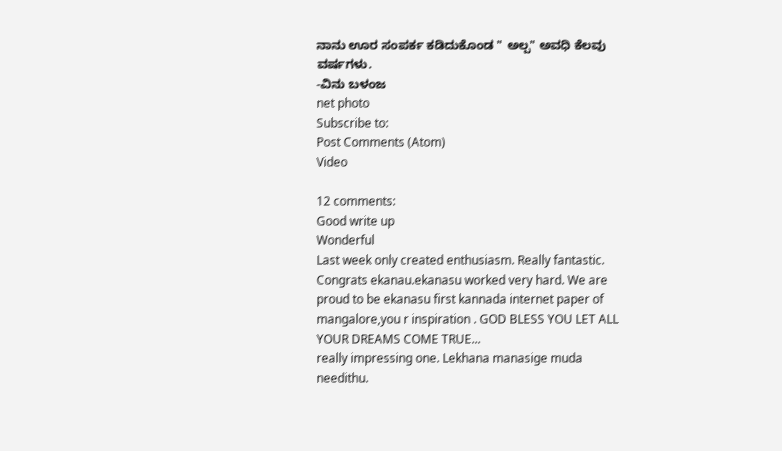ನಾನು ಊರ ಸಂಪರ್ಕ ಕಡಿದುಕೊಂಡ " ಅಲ್ಪ" ಅವಧಿ ಕೆಲವು ವರ್ಷಗಳು.
-ವಿನು ಬಳಂಜ
net photo
Subscribe to:
Post Comments (Atom)
Video

12 comments:
Good write up
Wonderful
Last week only created enthusiasm. Really fantastic.
Congrats ekanau.ekanasu worked very hard. We are proud to be ekanasu first kannada internet paper of mangalore,you r inspiration . GOD BLESS YOU LET ALL YOUR DREAMS COME TRUE...
really impressing one. Lekhana manasige muda needithu.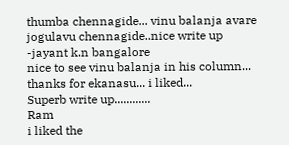thumba chennagide... vinu balanja avare jogulavu chennagide..nice write up
-jayant k.n bangalore
nice to see vinu balanja in his column... thanks for ekanasu... i liked...
Superb write up............
Ram
i liked the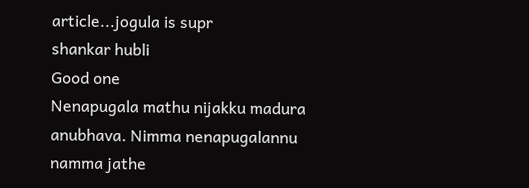article...jogula is supr
shankar hubli
Good one
Nenapugala mathu nijakku madura anubhava. Nimma nenapugalannu namma jathe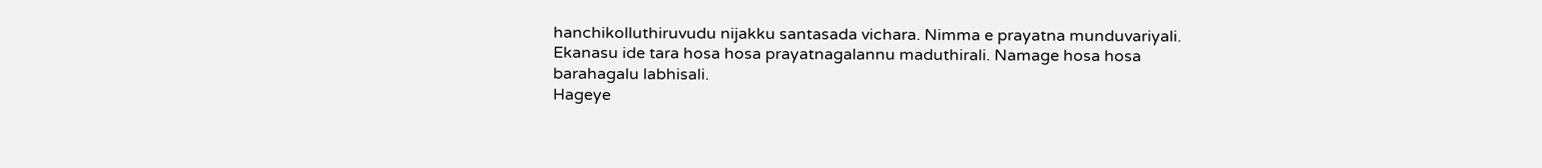hanchikolluthiruvudu nijakku santasada vichara. Nimma e prayatna munduvariyali. Ekanasu ide tara hosa hosa prayatnagalannu maduthirali. Namage hosa hosa barahagalu labhisali.
Hageye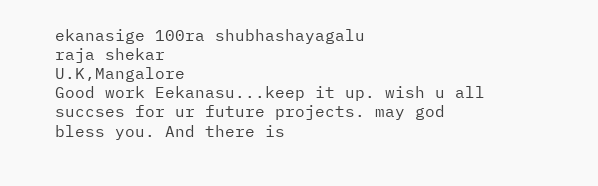ekanasige 100ra shubhashayagalu
raja shekar
U.K,Mangalore
Good work Eekanasu...keep it up. wish u all succses for ur future projects. may god bless you. And there is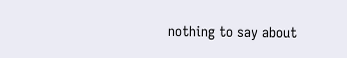nothing to say about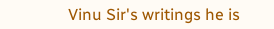Vinu Sir's writings he is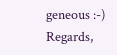geneous :-)
Regards,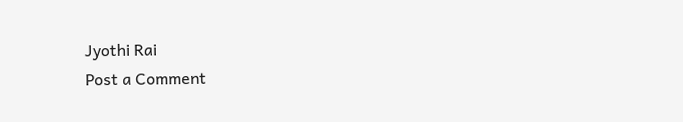Jyothi Rai
Post a Comment